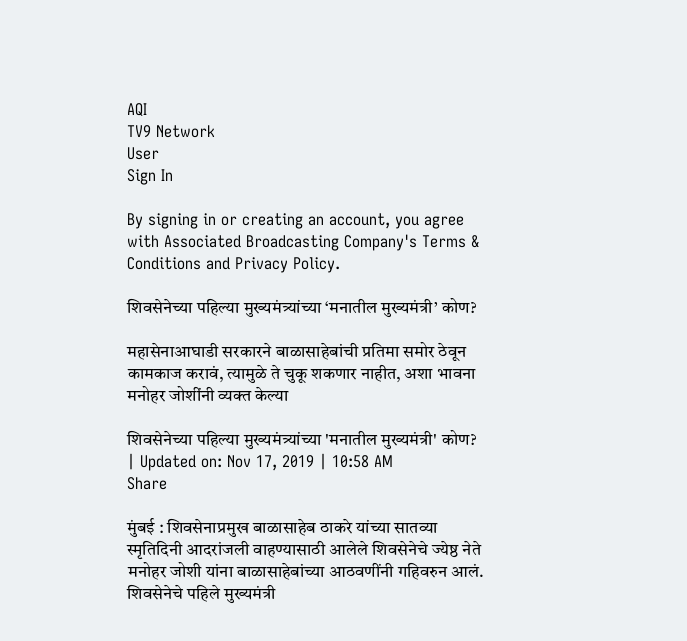AQI
TV9 Network
User
Sign In

By signing in or creating an account, you agree with Associated Broadcasting Company's Terms & Conditions and Privacy Policy.

शिवसेनेच्या पहिल्या मुख्यमंत्र्यांच्या ‘मनातील मुख्यमंत्री’ कोण?

महासेनाआघाडी सरकारने बाळासाहेबांची प्रतिमा समोर ठेवून कामकाज करावं, त्यामुळे ते चुकू शकणार नाहीत, अशा भावना मनोहर जोशींनी व्यक्त केल्या

शिवसेनेच्या पहिल्या मुख्यमंत्र्यांच्या 'मनातील मुख्यमंत्री' कोण?
| Updated on: Nov 17, 2019 | 10:58 AM
Share

मुंबई : शिवसेनाप्रमुख बाळासाहेब ठाकरे यांच्या सातव्या स्मृतिदिनी आदरांजली वाहण्यासाठी आलेले शिवसेनेचे ज्येष्ठ नेते मनोहर जोशी यांना बाळासाहेबांच्या आठवणींनी गहिवरुन आलं. शिवसेनेचे पहिले मुख्यमंत्री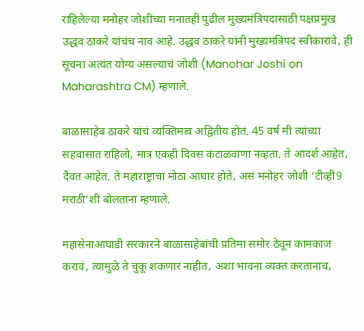राहिलेल्या मनोहर जोशींच्या मनातही पुढील मुख्यमंत्रिपदासाठी पक्षप्रमुख उद्धव ठाकरे यांचंच नाव आहे. उद्धव ठाकरे यांनी मुख्यमंत्रिपद स्वीकारावे, ही सूचना अत्यंत योग्य असल्याचं जोशी (Manohar Joshi on Maharashtra CM) म्हणाले.

बाळासाहेब ठाकरे यांचं व्यक्तिमत्व अद्वितीय होतं. 45 वर्ष मी त्यांच्या सहवासात राहिलो, मात्र एकही दिवस कंटाळवाणा नव्हता. ते आदर्श आहेत, दैवत आहेत. ते महाराष्ट्राचा मोठा आधार होते, असं मनोहर जोशी ‘टीव्ही9 मराठी’शी बोलताना म्हणाले.

महासेनाआघाडी सरकारने बाळासाहेबांची प्रतिमा समोर ठेवून कामकाज करावं, त्यामुळे ते चुकू शकणार नाहीत, अशा भावना व्यक्त करतानाच,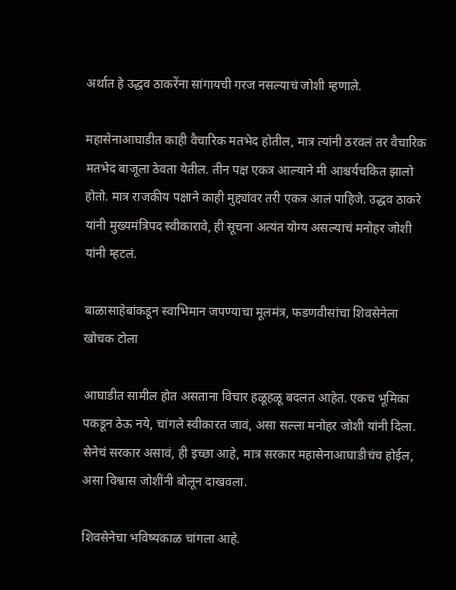अर्थात हे उद्धव ठाकरेंना सांगायची गरज नसल्याचं जोशी म्हणाले.

महासेनाआघाडीत काही वैचारिक मतभेद होतील, मात्र त्यांनी ठरवलं तर वैचारिक मतभेद बाजूला ठेवता येतील. तीन पक्ष एकत्र आल्याने मी आश्चर्यचकित झालो होतो. मात्र राजकीय पक्षाने काही मुद्द्यांवर तरी एकत्र आलं पाहिजे. उद्धव ठाकरे यांनी मुख्यमंत्रिपद स्वीकारावे, ही सूचना अत्यंत योग्य असल्याचं मनोहर जोशी यांनी म्हटलं.

बाळासाहेबांकडून स्वाभिमान जपण्याचा मूलमंत्र, फडणवीसांचा शिवसेनेला खोचक टोला

आघाडीत सामील होत असताना विचार हळूहळू बदलत आहेत. एकच भूमिका पकडून ठेऊ नये, चांगले स्वीकारत जावं, असा सल्ला मनोहर जोशी यांनी दिला. सेनेचं सरकार असावं, ही इच्छा आहे, मात्र सरकार महासेनाआघाडीचंच होईल, असा विश्वास जोशींनी बोलून दाखवला.

शिवसेनेचा भविष्यकाळ चांगला आहे.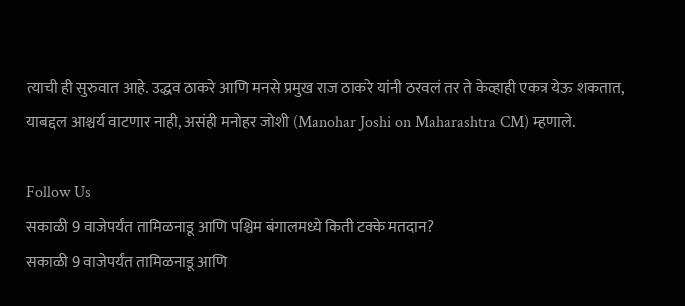त्याची ही सुरुवात आहे. उद्धव ठाकरे आणि मनसे प्रमुख राज ठाकरे यांनी ठरवलं तर ते केव्हाही एकत्र येऊ शकतात, याबद्दल आश्चर्य वाटणार नाही, असंही मनोहर जोशी (Manohar Joshi on Maharashtra CM) म्हणाले.

Follow Us
सकाळी 9 वाजेपर्यंत तामिळनाडू आणि पश्चिम बंगालमध्ये किती टक्के मतदान?
सकाळी 9 वाजेपर्यंत तामिळनाडू आणि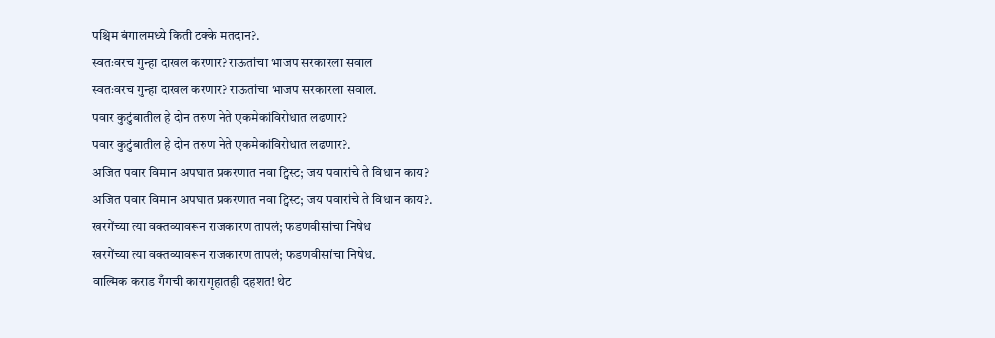पश्चिम बंगालमध्ये किती टक्के मतदान?.
स्वतःवरच गुन्हा दाखल करणार? राऊतांचा भाजप सरकारला सवाल
स्वतःवरच गुन्हा दाखल करणार? राऊतांचा भाजप सरकारला सवाल.
पवार कुटुंबातील हे दोन तरुण नेते एकमेकांविरोधात लढणार?
पवार कुटुंबातील हे दोन तरुण नेते एकमेकांविरोधात लढणार?.
अजित पवार विमान अपघात प्रकरणात नवा ट्विस्ट; जय पवारांचे ते विधान काय?
अजित पवार विमान अपघात प्रकरणात नवा ट्विस्ट; जय पवारांचे ते विधान काय?.
खरगेंच्या त्या वक्तव्यावरून राजकारण तापलं; फडणवीसांचा निषेध
खरगेंच्या त्या वक्तव्यावरून राजकारण तापलं; फडणवीसांचा निषेध.
वाल्मिक कराड गँगची कारागृहातही दहशत! थेट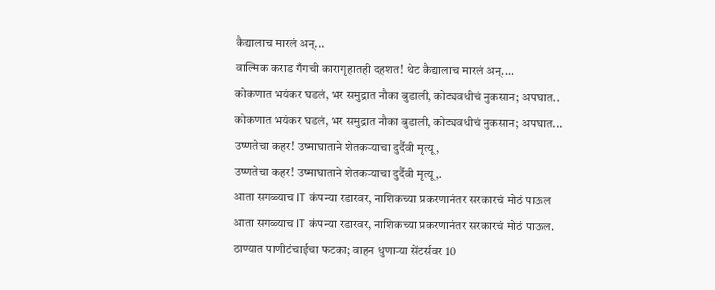कैद्यालाच मारलं अन्...
वाल्मिक कराड गँगची कारागृहातही दहशत! थेट कैद्यालाच मारलं अन्....
कोकणात भयंकर घडलं, भर समुद्रात नौका बुडाली, कोट्यवधीचं नुकसान; अपघात..
कोकणात भयंकर घडलं, भर समुद्रात नौका बुडाली, कोट्यवधीचं नुकसान; अपघात...
उष्णतेचा कहर! उष्माघाताने शेतकऱ्याचा दुर्दैवी मृत्यू,
उष्णतेचा कहर! उष्माघाताने शेतकऱ्याचा दुर्दैवी मृत्यू,.
आता सगळ्याच IT कंपन्या रडारवर, नाशिकच्या प्रकरणानंतर सरकारचं मोठं पाऊल
आता सगळ्याच IT कंपन्या रडारवर, नाशिकच्या प्रकरणानंतर सरकारचं मोठं पाऊल.
ठाण्यात पाणीटंचाईचा फटका; वाहन धुणाऱ्या सेंटर्सवर 10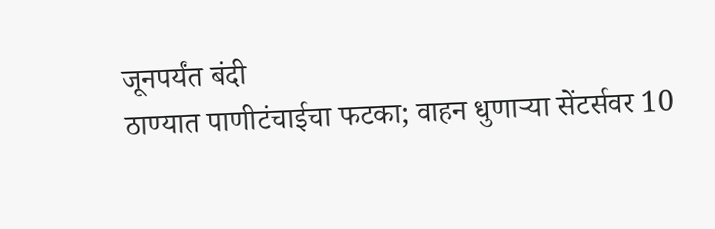जूनपर्यंत बंदी
ठाण्यात पाणीटंचाईचा फटका; वाहन धुणाऱ्या सेंटर्सवर 10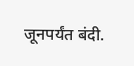जूनपर्यंत बंदी.